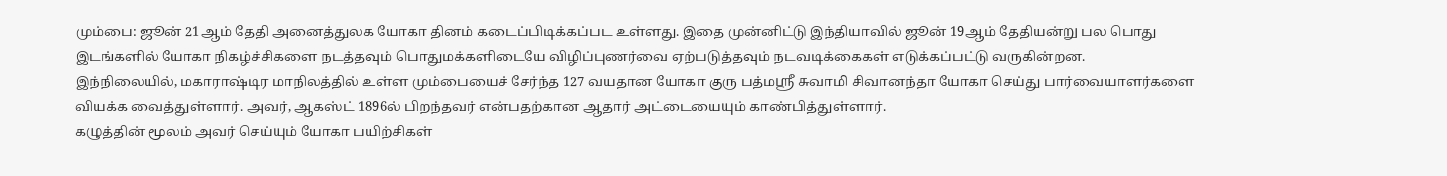மும்பை: ஜூன் 21ஆம் தேதி அனைத்துலக யோகா தினம் கடைப்பிடிக்கப்பட உள்ளது. இதை முன்னிட்டு இந்தியாவில் ஜூன் 19ஆம் தேதியன்று பல பொது இடங்களில் யோகா நிகழ்ச்சிகளை நடத்தவும் பொதுமக்களிடையே விழிப்புணர்வை ஏற்படுத்தவும் நடவடிக்கைகள் எடுக்கப்பட்டு வருகின்றன.
இந்நிலையில், மகாராஷ்டிர மாநிலத்தில் உள்ள மும்பையைச் சேர்ந்த 127 வயதான யோகா குரு பத்மஸ்ரீ சுவாமி சிவானந்தா யோகா செய்து பார்வையாளர்களை வியக்க வைத்துள்ளார். அவர், ஆகஸ்ட் 1896ல் பிறந்தவர் என்பதற்கான ஆதார் அட்டையையும் காண்பித்துள்ளார்.
கழுத்தின் மூலம் அவர் செய்யும் யோகா பயிற்சிகள்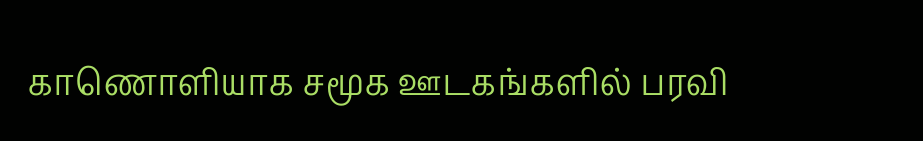காணொளியாக சமூக ஊடகங்களில் பரவி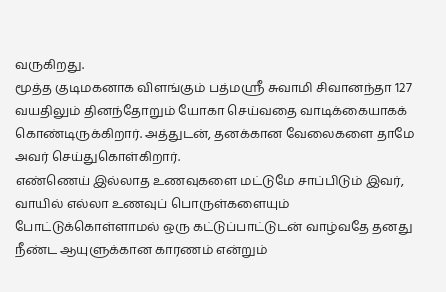வருகிறது.
மூத்த குடிமகனாக விளங்கும் பத்மஸ்ரீ சுவாமி சிவானந்தா 127 வயதிலும் தினந்தோறும் யோகா செய்வதை வாடிக்கையாகக் கொண்டிருக்கிறார். அத்துடன், தனக்கான வேலைகளை தாமே அவர் செய்துகொள்கிறார்.
எண்ணெய் இல்லாத உணவுகளை மட்டுமே சாப்பிடும் இவர், வாயில் எல்லா உணவுப் பொருள்களையும் போட்டுக்கொள்ளாமல் ஒரு கட்டுப்பாட்டுடன் வாழ்வதே தனது நீண்ட ஆயுளுக்கான காரணம் என்றும்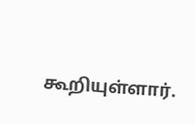கூறியுள்ளார்.